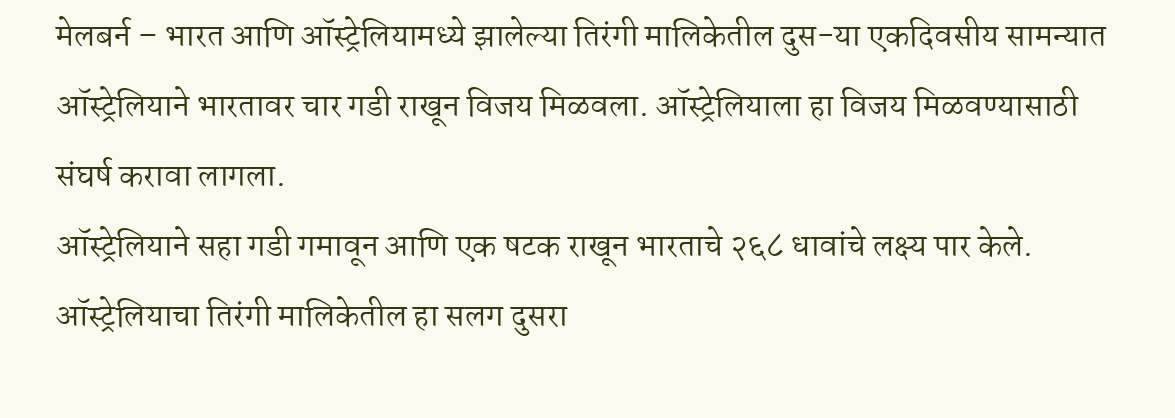मेलबर्न – भारत आणि ऑस्ट्रेलियामध्ये झालेल्या तिरंगी मालिकेतील दुस-या एकदिवसीय सामन्यात ऑस्ट्रेलियाने भारतावर चार गडी राखून विजय मिळवला. ऑस्ट्रेलियाला हा विजय मिळवण्यासाठी संघर्ष करावा लागला.
ऑस्ट्रेलियाने सहा गडी गमावून आणि एक षटक राखून भारताचे २६८ धावांचे लक्ष्य पार केले. ऑस्ट्रेलियाचा तिरंगी मालिकेतील हा सलग दुसरा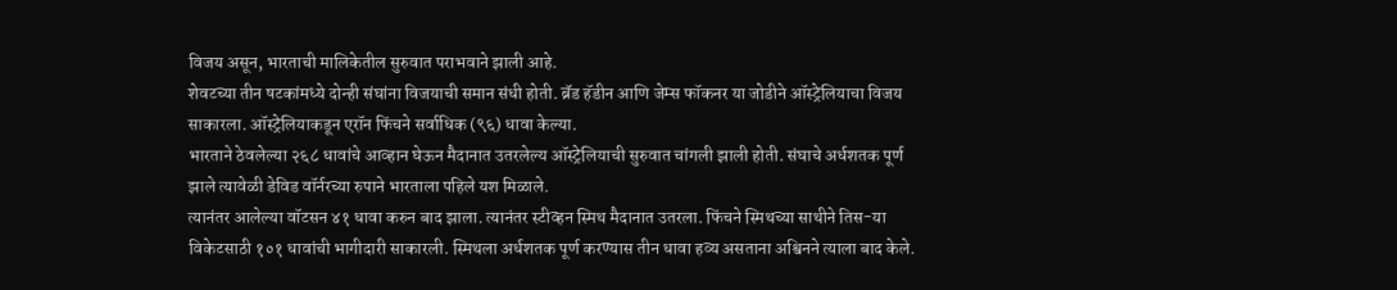विजय असून, भारताची मालिकेतील सुरुवात पराभवाने झाली आहे.
शेवटच्या तीन षटकांमध्ये दोन्ही संघांना विजयाची समान संधी होती. ब्रॅड हॅडीन आणि जेम्स फॉकनर या जोडीने ऑस्ट्रेलियाचा विजय साकारला. ऑस्ट्रेलियाकडून एरॉन फिंचने सर्वाधिक (९६) धावा केल्या.
भारताने ठेवलेल्या २६८ धावांचे आव्हान घेऊन मैदानात उतरलेल्य ऑस्ट्रेलियाची सुरुवात चांगली झाली होती. संघाचे अर्धशतक पूर्ण झाले त्यावेळी डेविड वॉर्नरच्या रुपाने भारताला पहिले यश मिळाले.
त्यानंतर आलेल्या वॉटसन ४१ धावा करुन बाद झाला. त्यानंतर स्टीव्हन स्मिथ मैदानात उतरला. फिंचने स्मिथच्या साथीने तिस-या विकेटसाठी १०१ धावांची भागीदारी साकारली. स्मिथला अर्धशतक पूर्ण करण्यास तीन धावा हव्य असताना अश्विनने त्याला बाद केले.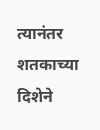त्यानंतर शतकाच्या दिशेने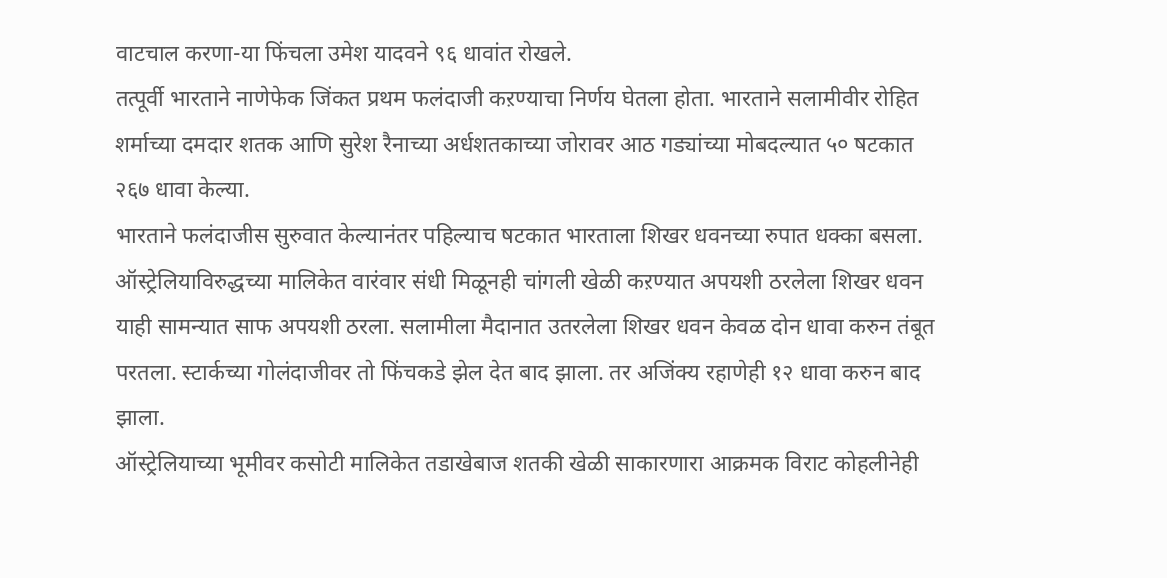वाटचाल करणा-या फिंचला उमेश यादवने ९६ धावांत रोखले.
तत्पूर्वी भारताने नाणेफेक जिंकत प्रथम फलंदाजी कऱण्याचा निर्णय घेतला होता. भारताने सलामीवीर रोहित शर्माच्या दमदार शतक आणि सुरेश रैनाच्या अर्धशतकाच्या जोरावर आठ गड्यांच्या मोबदल्यात ५० षटकात २६७ धावा केल्या.
भारताने फलंदाजीस सुरुवात केल्यानंतर पहिल्याच षटकात भारताला शिखर धवनच्या रुपात धक्का बसला. ऑस्ट्रेलियाविरुद्धच्या मालिकेत वारंवार संधी मिळूनही चांगली खेळी कऱण्यात अपयशी ठरलेला शिखर धवन याही सामन्यात साफ अपयशी ठरला. सलामीला मैदानात उतरलेला शिखर धवन केवळ दोन धावा करुन तंबूत परतला. स्टार्कच्या गोलंदाजीवर तो फिंचकडे झेल देत बाद झाला. तर अजिंक्य रहाणेही १२ धावा करुन बाद झाला.
ऑस्ट्रेलियाच्या भूमीवर कसोटी मालिकेत तडाखेबाज शतकी खेळी साकारणारा आक्रमक विराट कोहलीनेही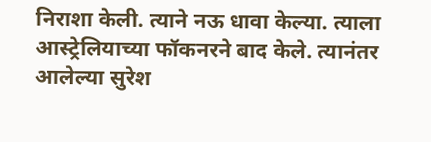निराशा केली. त्याने नऊ धावा केल्या. त्याला आस्ट्रेलियाच्या फॉकनरने बाद केले. त्यानंतर आलेल्या सुरेश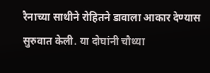रैनाच्या साथीने रोहितने डावाला आकार देण्यास सुरुवात केली. या दोघांनी चौथ्या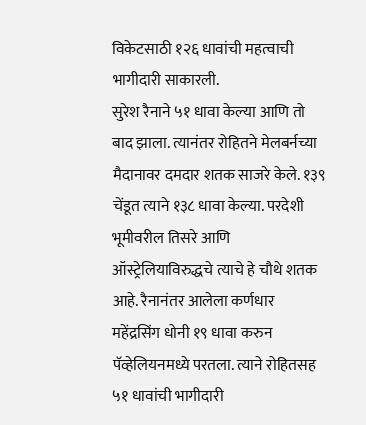विकेटसाठी १२६ धावांची महत्वाची भागीदारी साकारली.
सुरेश रैनाने ५१ धावा केल्या आणि तो बाद झाला. त्यानंतर रोहितने मेलबर्नच्या मैदानावर दमदार शतक साजरे केले. १३९ चेंडूत त्याने १३८ धावा केल्या. परदेशी भूमीवरील तिसरे आणि ऑस्ट्रेलियाविरुद्धचे त्याचे हे चौथे शतक आहे. रैनानंतर आलेला कर्णधार महेंद्रसिंग धोनी १९ धावा करुन पॅव्हेलियनमध्ये परतला. त्याने रोहितसह ५१ धावांची भागीदारी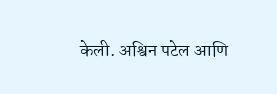केली. अश्विन पटेल आणि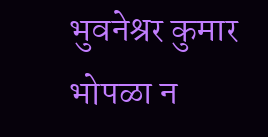भुवनेश्रर कुमार भोपळा न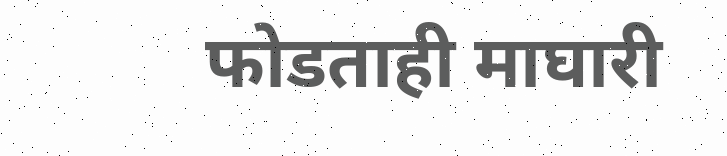फोडताही माघारी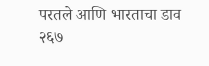परतले आणि भारताचा डाव २६७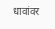धावांवर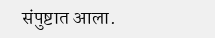संपुष्टात आला.